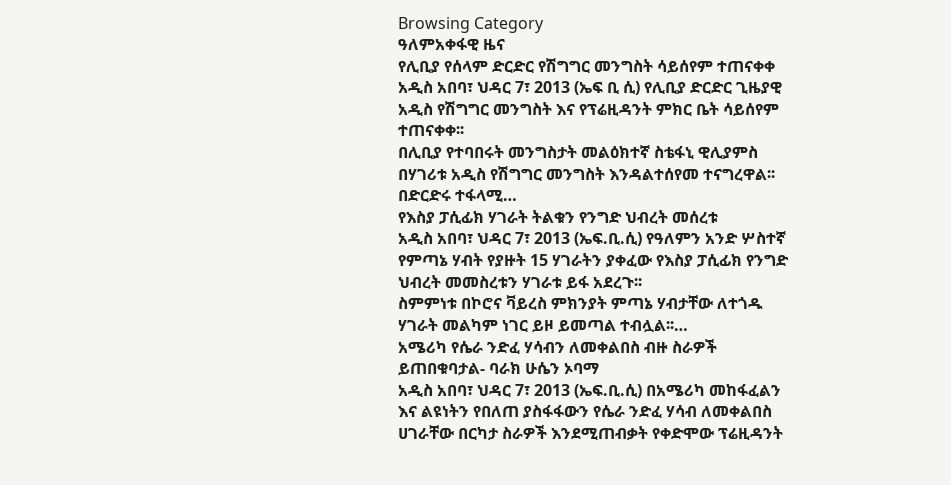Browsing Category
ዓለምአቀፋዊ ዜና
የሊቢያ የሰላም ድርድር የሽግግር መንግስት ሳይሰየም ተጠናቀቀ
አዲስ አበባ፣ ህዳር 7፣ 2013 (ኤፍ ቢ ሲ) የሊቢያ ድርድር ጊዜያዊ አዲስ የሽግግር መንግስት እና የፕሬዚዳንት ምክር ቤት ሳይሰየም ተጠናቀቀ፡፡
በሊቢያ የተባበሩት መንግስታት መልዕክተኛ ስቴፋኒ ዊሊያምስ በሃገሪቱ አዲስ የሽግግር መንግስት እንዳልተሰየመ ተናግረዋል፡፡
በድርድሩ ተፋላሚ…
የእስያ ፓሲፊክ ሃገራት ትልቁን የንግድ ህብረት መሰረቱ
አዲስ አበባ፣ ህዳር 7፣ 2013 (ኤፍ.ቢ.ሲ) የዓለምን አንድ ሦስተኛ የምጣኔ ሃብት የያዙት 15 ሃገራትን ያቀፈው የእስያ ፓሲፊክ የንግድ ህብረት መመስረቱን ሃገራቱ ይፋ አደረጉ፡፡
ስምምነቱ በኮሮና ቫይረስ ምክንያት ምጣኔ ሃብታቸው ለተጎዱ ሃገራት መልካም ነገር ይዞ ይመጣል ተብሏል፡፡…
አሜሪካ የሴራ ንድፈ ሃሳብን ለመቀልበስ ብዙ ስራዎች ይጠበቁባታል- ባራክ ሁሴን ኦባማ
አዲስ አበባ፣ ህዳር 7፣ 2013 (ኤፍ.ቢ.ሲ) በአሜሪካ መከፋፈልን እና ልዩነትን የበለጠ ያስፋፋውን የሴራ ንድፈ ሃሳብ ለመቀልበስ ሀገራቸው በርካታ ስራዎች እንደሚጠብቃት የቀድሞው ፕሬዚዳንት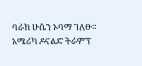ባራክ ሁሴን ኦባማ ገለፁ።
አሜሪካ ዶናልድ ትራምፕ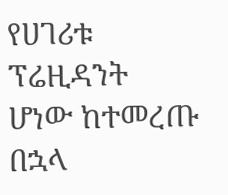የሀገሪቱ ፕሬዚዳንት ሆነው ከተመረጡ በኋላ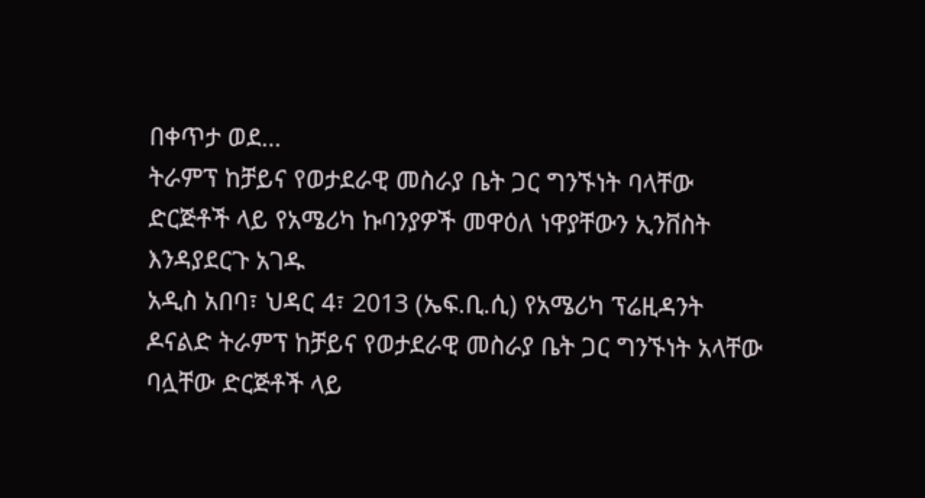በቀጥታ ወደ…
ትራምፕ ከቻይና የወታደራዊ መስራያ ቤት ጋር ግንኙነት ባላቸው ድርጅቶች ላይ የአሜሪካ ኩባንያዎች መዋዕለ ነዋያቸውን ኢንቨስት እንዳያደርጉ አገዱ
አዲስ አበባ፣ ህዳር 4፣ 2013 (ኤፍ.ቢ.ሲ) የአሜሪካ ፕሬዚዳንት ዶናልድ ትራምፕ ከቻይና የወታደራዊ መስራያ ቤት ጋር ግንኙነት አላቸው ባሏቸው ድርጅቶች ላይ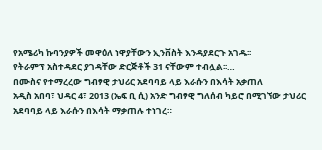የአሜሪካ ኩባንያዎች መዋዕለ ነዋያቸውን ኢንቨስት እንዳያደርጉ አገዱ፡፡
የትራምፕ አስተዳደር ያገዳቸው ድርጅቶች 31 ናቸውም ተብሏል፡፡…
በሙስና የተማረረው ግብፃዊ ታህሪር አደባባይ ላይ እራሱን በእሳት አቃጠለ
አዲስ አበባ፣ ህዳር 4፣ 2013 (ኤፍ ቢ ሲ) አንድ ግብፃዊ ግለሰብ ካይሮ በሚገኘው ታህሪር አደባባይ ላይ እራሱን በእሳት ማቃጠሉ ተነገረ።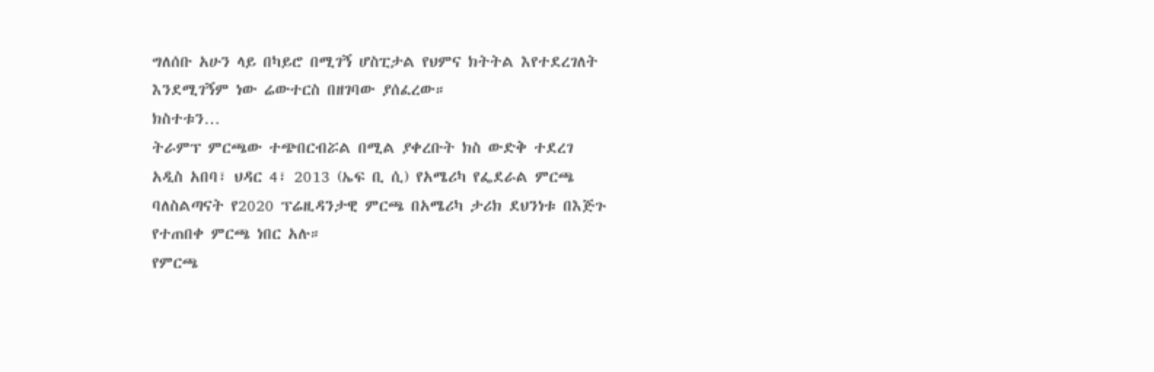ግለሰቡ አሁን ላይ በካይሮ በሚገኝ ሆስፒታል የህምና ክትትል እየተደረገለት እንደሚገኝም ነው ሬውተርስ በዘገባው ያሰፈረው።
ክስተቱን…
ትራምፕ ምርጫው ተጭበርብሯል በሚል ያቀረቡት ክስ ውድቅ ተደረገ
አዲስ አበባ፣ ህዳር 4፣ 2013 (ኤፍ ቢ ሲ) የአሜሪካ የፌደራል ምርጫ ባለስልጣናት የ2020 ፕሬዚዳንታዊ ምርጫ በአሜሪካ ታሪክ ደህንነቱ በእጅጉ የተጠበቀ ምርጫ ነበር አሉ።
የምርጫ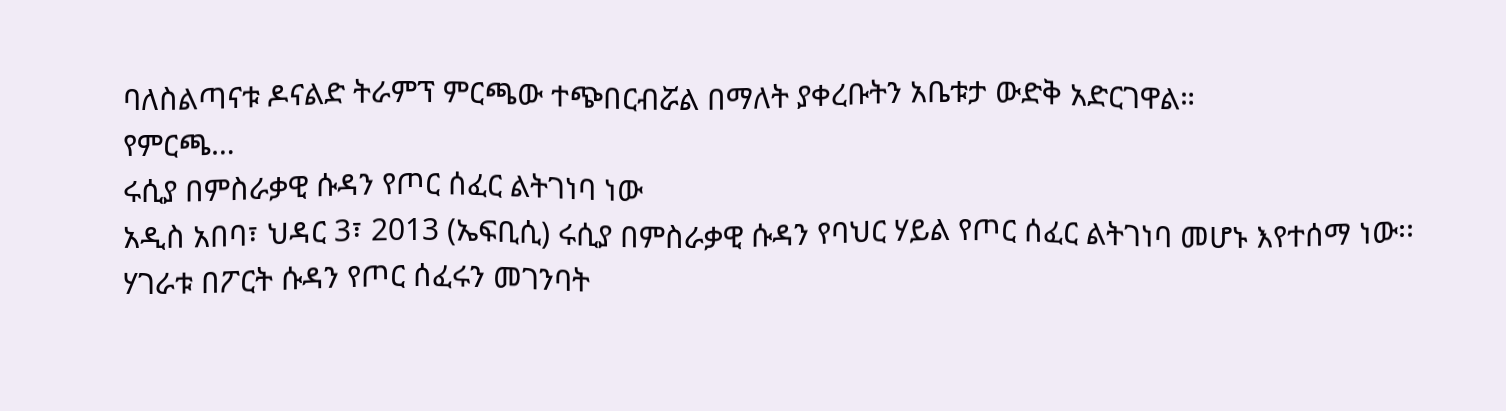ባለስልጣናቱ ዶናልድ ትራምፕ ምርጫው ተጭበርብሯል በማለት ያቀረቡትን አቤቱታ ውድቅ አድርገዋል።
የምርጫ…
ሩሲያ በምስራቃዊ ሱዳን የጦር ሰፈር ልትገነባ ነው
አዲስ አበባ፣ ህዳር 3፣ 2013 (ኤፍቢሲ) ሩሲያ በምስራቃዊ ሱዳን የባህር ሃይል የጦር ሰፈር ልትገነባ መሆኑ እየተሰማ ነው፡፡
ሃገራቱ በፖርት ሱዳን የጦር ሰፈሩን መገንባት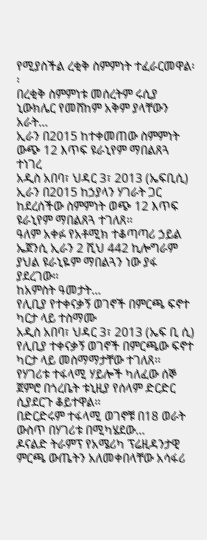የሚያስችል ረቂቅ ስምምነት ተፈራርመዋል፡፡
በረቂቅ ስምምነቱ መሰረትም ሩሲያ ኒውክሌር የመሸከም አቅም ያላቸውን አራት…
ኢራን በ2015 ከተቀመጠው ስምምነት ውጭ 12 እጥፍ ዩራኒየም ማበልጸጓ ተነገረ
አዲስ አበባ፣ ህዳር 3፣ 2013 (ኤፍቢሲ) ኢራን በ2015 ከኃያላን ሃገራት ጋር ከደረሰችው ስምምነት ወጭ 12 እጥፍ ዩራኒየም ማበልጸጓ ተገለጸ፡፡
ዓለም አቀፉ የአቶሚክ ተቆጣጣሪ ኃይል ኤጀንሲ ኢራን 2 ሺህ 442 ኪሎግራም ያህል ዩራኒዬም ማበልጓን ነው ያፋ ያደረገው፡፡
ከአምስት ዓመታት…
የሊቢያ የተቀናቃኝ ወገኖች በምርጫ ፍኖተ ካርታ ላይ ተስማሙ
አዲስ አበባ፣ ህዳር 3፣ 2013 (ኤፍ ቢ ሲ) የሊቢያ ተቀናቃኝ ወገኖች በምርጫው ፍኖተ ካርታ ላይ መስማማታቸው ተገለጸ፡፡
የሃገሪቱ ተፋላሚ ሃይሎች ካለፈው ሰኞ ጀምሮ በጎረቤት ቱኒዚያ የሰላም ድርድር ሲያደርጉ ቆይተዋል፡፡
በድርድሩም ተፋላሚ ወገኖቹ በ18 ወራት ውስጥ በሃገሪቱ በሚካሄደው…
ዶናልድ ትራምፕ የአሜሪካ ፕሬዚዳንታዊ ምርጫ ውጤትን አለመቀበላቸው አሳፋሪ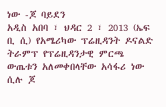ነው -ጆ ባይደን
አዲስ አበባ ፣ ህዳር 2 ፣ 2013 (ኤፍ ቢ ሲ) የአሜሪካው ፕሬዚዳንት ዶናልድ ትራምፕ የፕሬዚዳንታዊ ምርጫ ውጤቱን አለመቀበላቸው አሳፋሪ ነው ሲሉ ጆ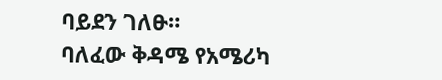ባይደን ገለፁ።
ባለፈው ቅዳሜ የአሜሪካ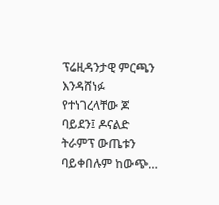ፕሬዚዳንታዊ ምርጫን እንዳሸነፉ የተነገረላቸው ጆ ባይደን፤ ዶናልድ ትራምፕ ውጤቱን ባይቀበሉም ከውጭ…